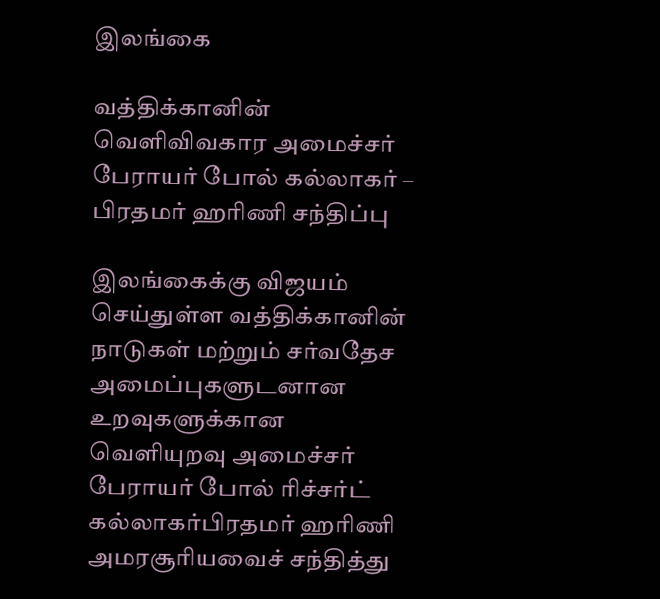இலங்கை

வத்திக்கானின் வெளிவிவகார அமைச்சர் பேராயர் போல் கல்லாகர் – பிரதமர் ஹரிணி சந்திப்பு

இலங்கைக்கு விஜயம் செய்துள்ள வத்திக்கானின் நாடுகள் மற்றும் சர்வதேச அமைப்புகளுடனான உறவுகளுக்கான வெளியுறவு அமைச்சர் பேராயர் போல் ரிச்சர்ட் கல்லாகர்பிரதமர் ஹரிணி அமரசூரியவைச் சந்தித்து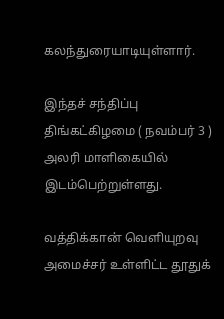கலந்துரையாடியுள்ளார்.

இந்தச் சந்திப்பு திங்கட்கிழமை ( நவம்பர் 3 ) அலரி மாளிகையில் இடம்பெற்றுள்ளது.

வத்திக்கான் வெளியுறவு அமைச்சர் உள்ளிட்ட தூதுக்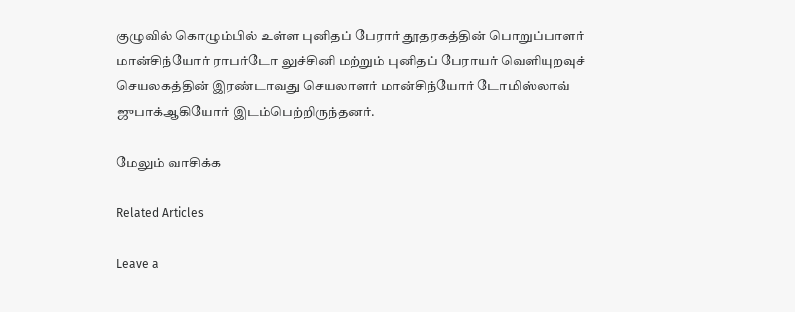குழுவில் கொழும்பில் உள்ள புனிதப் பேரார் தூதரகத்தின் பொறுப்பாளர் மான்சிந்யோர் ராபர்டோ லுச்சினி மற்றும் புனிதப் பேராயர் வெளியுறவுச் செயலகத்தின் இரண்டாவது செயலாளர் மான்சிந்யோர் டோமிஸ்லாவ் ஜுபாக்ஆகியோர் இடம்பெற்றிருந்தனர்.

மேலும் வாசிக்க

Related Articles

Leave a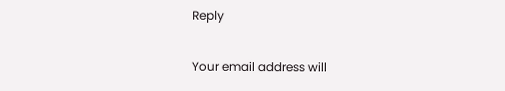Reply

Your email address will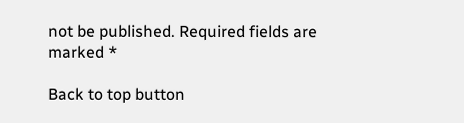not be published. Required fields are marked *

Back to top button